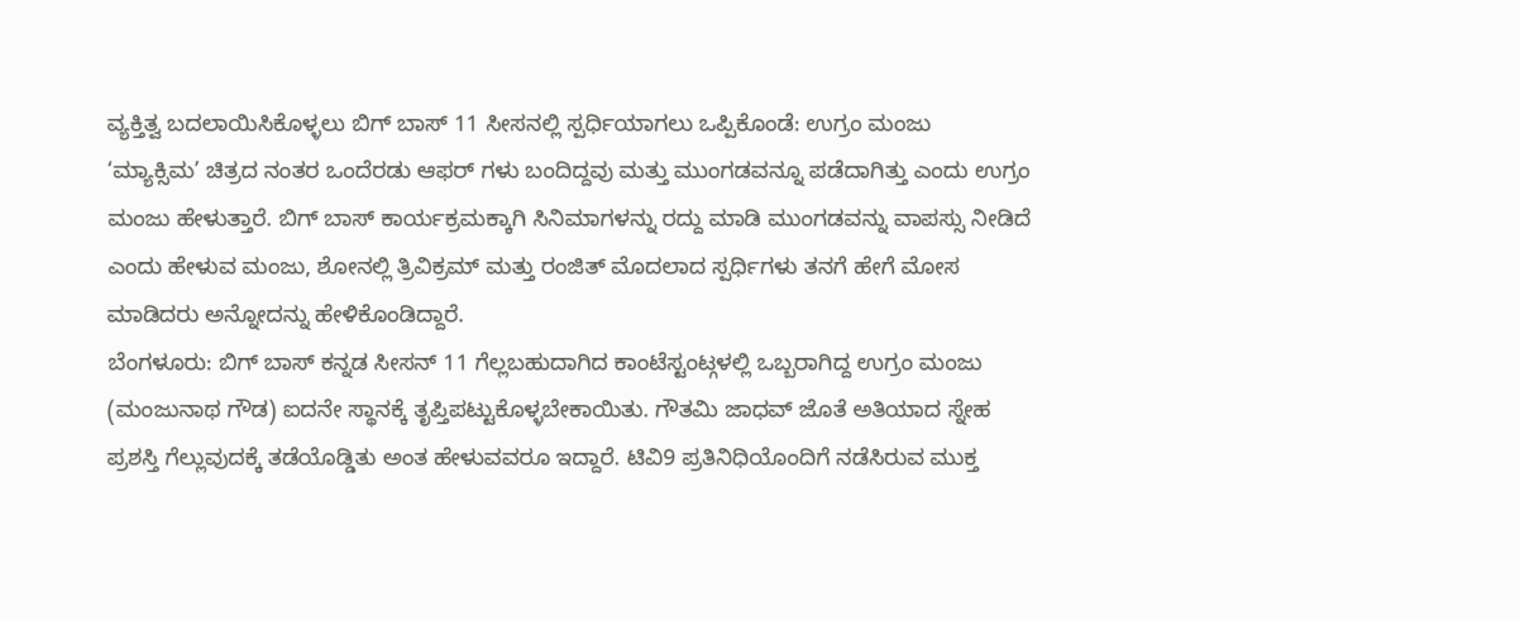ವ್ಯಕ್ತಿತ್ವ ಬದಲಾಯಿಸಿಕೊಳ್ಳಲು ಬಿಗ್ ಬಾಸ್ 11 ಸೀಸನಲ್ಲಿ ಸ್ಪರ್ಧಿಯಾಗಲು ಒಪ್ಪಿಕೊಂಡೆ: ಉಗ್ರಂ ಮಂಜು
‘ಮ್ಯಾಕ್ಸಿಮ’ ಚಿತ್ರದ ನಂತರ ಒಂದೆರಡು ಆಫರ್ ಗಳು ಬಂದಿದ್ದವು ಮತ್ತು ಮುಂಗಡವನ್ನೂ ಪಡೆದಾಗಿತ್ತು ಎಂದು ಉಗ್ರಂ ಮಂಜು ಹೇಳುತ್ತಾರೆ. ಬಿಗ್ ಬಾಸ್ ಕಾರ್ಯಕ್ರಮಕ್ಕಾಗಿ ಸಿನಿಮಾಗಳನ್ನು ರದ್ದು ಮಾಡಿ ಮುಂಗಡವನ್ನು ವಾಪಸ್ಸು ನೀಡಿದೆ ಎಂದು ಹೇಳುವ ಮಂಜು, ಶೋನಲ್ಲಿ ತ್ರಿವಿಕ್ರಮ್ ಮತ್ತು ರಂಜಿತ್ ಮೊದಲಾದ ಸ್ಪರ್ಧಿಗಳು ತನಗೆ ಹೇಗೆ ಮೋಸ ಮಾಡಿದರು ಅನ್ನೋದನ್ನು ಹೇಳಿಕೊಂಡಿದ್ದಾರೆ.
ಬೆಂಗಳೂರು: ಬಿಗ್ ಬಾಸ್ ಕನ್ನಡ ಸೀಸನ್ 11 ಗೆಲ್ಲಬಹುದಾಗಿದ ಕಾಂಟೆಸ್ಟಂಟ್ಗಳಲ್ಲಿ ಒಬ್ಬರಾಗಿದ್ದ ಉಗ್ರಂ ಮಂಜು (ಮಂಜುನಾಥ ಗೌಡ) ಐದನೇ ಸ್ಥಾನಕ್ಕೆ ತೃಪ್ತಿಪಟ್ಟುಕೊಳ್ಳಬೇಕಾಯಿತು. ಗೌತಮಿ ಜಾಧವ್ ಜೊತೆ ಅತಿಯಾದ ಸ್ನೇಹ ಪ್ರಶಸ್ತಿ ಗೆಲ್ಲುವುದಕ್ಕೆ ತಡೆಯೊಡ್ಡಿತು ಅಂತ ಹೇಳುವವರೂ ಇದ್ದಾರೆ. ಟಿವಿ9 ಪ್ರತಿನಿಧಿಯೊಂದಿಗೆ ನಡೆಸಿರುವ ಮುಕ್ತ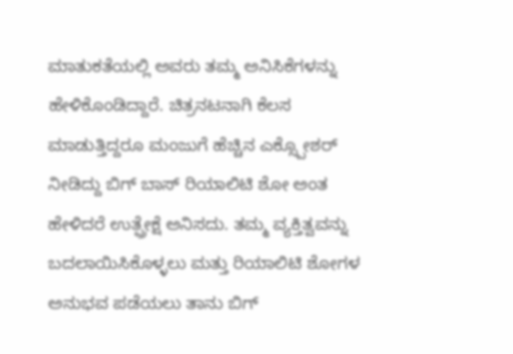ಮಾತುಕತೆಯಲ್ಲಿ ಅವರು ತಮ್ಮ ಅನಿಸಿಕೆಗಳನ್ನು ಹೇಳಿಕೊಂಡಿದ್ದಾರೆ. ಚಿತ್ರನಟನಾಗಿ ಕೆಲಸ ಮಾಡುತ್ತಿದ್ದರೂ ಮಂಜುಗೆ ಹೆಚ್ಚಿನ ಎಕ್ಸ್ಪೋಶರ್ ನೀಡಿದ್ದು ಬಿಗ್ ಬಾಸ್ ರಿಯಾಲಿಟಿ ಶೋ ಅಂತ ಹೇಳಿದರೆ ಉತ್ಪ್ರೇಕ್ಷೆ ಅನಿಸದು. ತಮ್ಮ ವ್ಯಕ್ತಿತ್ವವನ್ನು ಬದಲಾಯಿಸಿಕೊಳ್ಳಲು ಮತ್ತು ರಿಯಾಲಿಟಿ ಶೋಗಳ ಅನುಭವ ಪಡೆಯಲು ತಾನು ಬಿಗ್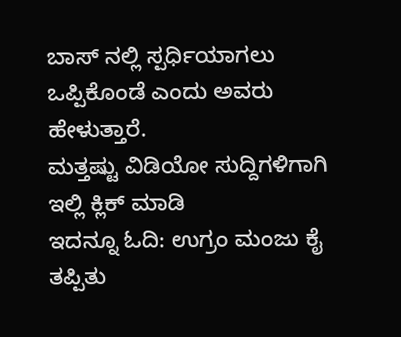ಬಾಸ್ ನಲ್ಲಿ ಸ್ಪರ್ಧಿಯಾಗಲು ಒಪ್ಪಿಕೊಂಡೆ ಎಂದು ಅವರು ಹೇಳುತ್ತಾರೆ.
ಮತ್ತಷ್ಟು ವಿಡಿಯೋ ಸುದ್ದಿಗಳಿಗಾಗಿ ಇಲ್ಲಿ ಕ್ಲಿಕ್ ಮಾಡಿ
ಇದನ್ನೂ ಓದಿ: ಉಗ್ರಂ ಮಂಜು ಕೈ ತಪ್ಪಿತು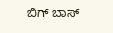ಬಿಗ್ ಬಾಸ್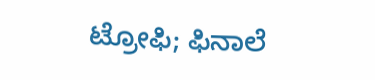ಟ್ರೋಫಿ; ಫಿನಾಲೆ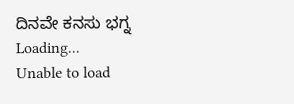ದಿನವೇ ಕನಸು ಭಗ್ನ
Loading...
Unable to load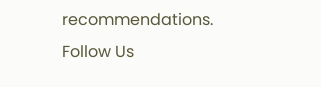recommendations.
Follow Us